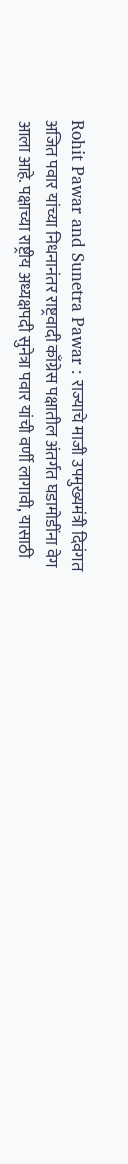Rohit Pawar and Sunetra Pawar : राज्याचे माजी उपमुख्यमंत्री दिवंगत अजित पवार यांच्या निधनानंतर राष्ट्रवादी काँग्रेस पक्षातील अंतर्गत घडामोडींना वेग आला आहे. पक्षाच्या राष्ट्रीय अध्यक्षपदी सुनेत्रा पवार यांची वर्णी लागावी, यासाठी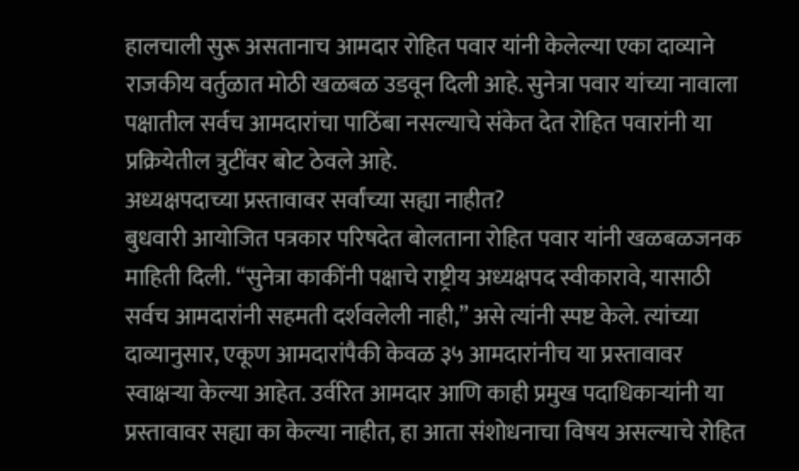हालचाली सुरू असतानाच आमदार रोहित पवार यांनी केलेल्या एका दाव्याने राजकीय वर्तुळात मोठी खळबळ उडवून दिली आहे. सुनेत्रा पवार यांच्या नावाला पक्षातील सर्वच आमदारांचा पाठिंबा नसल्याचे संकेत देत रोहित पवारांनी या प्रक्रियेतील त्रुटींवर बोट ठेवले आहे.
अध्यक्षपदाच्या प्रस्तावावर सर्वांच्या सह्या नाहीत?
बुधवारी आयोजित पत्रकार परिषदेत बोलताना रोहित पवार यांनी खळबळजनक माहिती दिली. “सुनेत्रा काकींनी पक्षाचे राष्ट्रीय अध्यक्षपद स्वीकारावे, यासाठी सर्वच आमदारांनी सहमती दर्शवलेली नाही,” असे त्यांनी स्पष्ट केले. त्यांच्या दाव्यानुसार, एकूण आमदारांपैकी केवळ ३५ आमदारांनीच या प्रस्तावावर स्वाक्षऱ्या केल्या आहेत. उर्वरित आमदार आणि काही प्रमुख पदाधिकाऱ्यांनी या प्रस्तावावर सह्या का केल्या नाहीत, हा आता संशोधनाचा विषय असल्याचे रोहित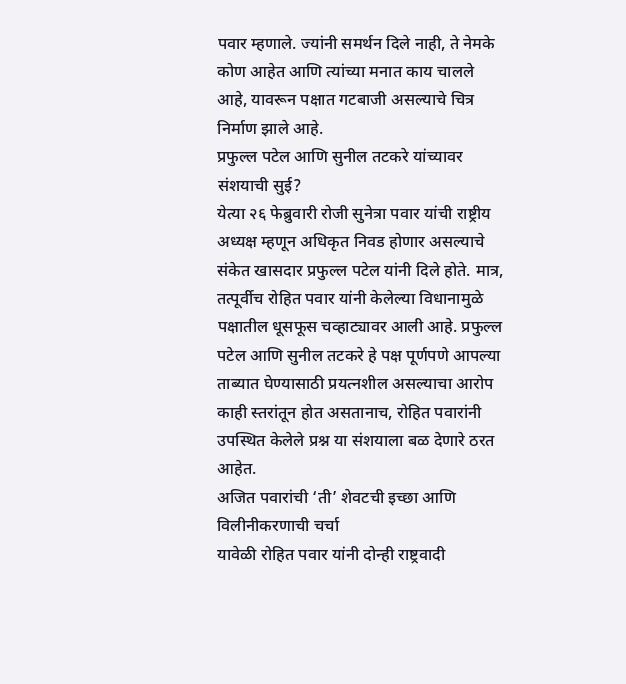पवार म्हणाले. ज्यांनी समर्थन दिले नाही, ते नेमके कोण आहेत आणि त्यांच्या मनात काय चालले आहे, यावरून पक्षात गटबाजी असल्याचे चित्र निर्माण झाले आहे.
प्रफुल्ल पटेल आणि सुनील तटकरे यांच्यावर संशयाची सुई?
येत्या २६ फेब्रुवारी रोजी सुनेत्रा पवार यांची राष्ट्रीय अध्यक्ष म्हणून अधिकृत निवड होणार असल्याचे संकेत खासदार प्रफुल्ल पटेल यांनी दिले होते. मात्र, तत्पूर्वीच रोहित पवार यांनी केलेल्या विधानामुळे पक्षातील धूसफूस चव्हाट्यावर आली आहे. प्रफुल्ल पटेल आणि सुनील तटकरे हे पक्ष पूर्णपणे आपल्या ताब्यात घेण्यासाठी प्रयत्नशील असल्याचा आरोप काही स्तरांतून होत असतानाच, रोहित पवारांनी उपस्थित केलेले प्रश्न या संशयाला बळ देणारे ठरत आहेत.
अजित पवारांची ‘ती’ शेवटची इच्छा आणि विलीनीकरणाची चर्चा
यावेळी रोहित पवार यांनी दोन्ही राष्ट्रवादी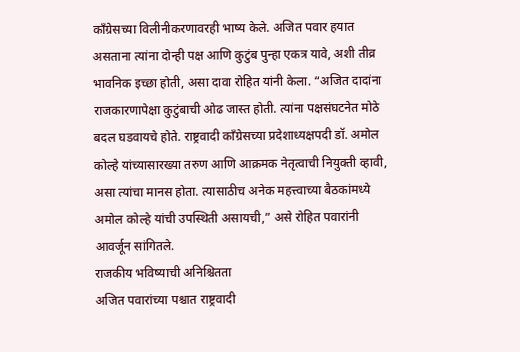काँग्रेसच्या विलीनीकरणावरही भाष्य केले. अजित पवार हयात असताना त्यांना दोन्ही पक्ष आणि कुटुंब पुन्हा एकत्र यावे, अशी तीव्र भावनिक इच्छा होती, असा दावा रोहित यांनी केला. “अजित दादांना राजकारणापेक्षा कुटुंबाची ओढ जास्त होती. त्यांना पक्षसंघटनेत मोठे बदल घडवायचे होते. राष्ट्रवादी काँग्रेसच्या प्रदेशाध्यक्षपदी डॉ. अमोल कोल्हे यांच्यासारख्या तरुण आणि आक्रमक नेतृत्वाची नियुक्ती व्हावी, असा त्यांचा मानस होता. त्यासाठीच अनेक महत्त्वाच्या बैठकांमध्ये अमोल कोल्हे यांची उपस्थिती असायची,” असे रोहित पवारांनी आवर्जून सांगितले.
राजकीय भविष्याची अनिश्चितता
अजित पवारांच्या पश्चात राष्ट्रवादी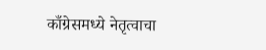काँग्रेसमध्ये नेतृत्वाचा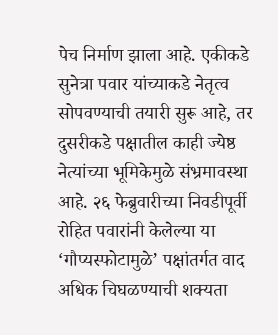पेच निर्माण झाला आहे. एकीकडे सुनेत्रा पवार यांच्याकडे नेतृत्व सोपवण्याची तयारी सुरू आहे, तर दुसरीकडे पक्षातील काही ज्येष्ठ नेत्यांच्या भूमिकेमुळे संभ्रमावस्था आहे. २६ फेब्रुवारीच्या निवडीपूर्वी रोहित पवारांनी केलेल्या या ‘गौप्यस्फोटामुळे’ पक्षांतर्गत वाद अधिक चिघळण्याची शक्यता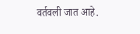वर्तवली जात आहे.